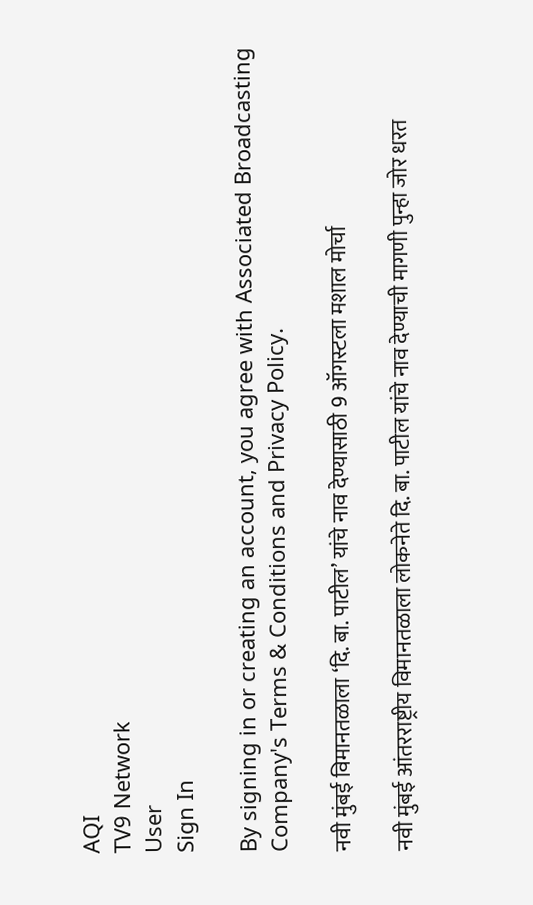AQI
TV9 Network
User
Sign In

By signing in or creating an account, you agree with Associated Broadcasting Company's Terms & Conditions and Privacy Policy.

नवी मुंबई विमानतळाला ‘दि. बा. पाटील’ यांचे नाव देण्यासाठी 9 ऑगस्टला मशाल मोर्चा

नवी मुंबई आंतरराष्ट्रीय विमानतळाला लोकनेते दि. बा. पाटील यांचे नाव देण्याची मागणी पुन्हा जोर धरत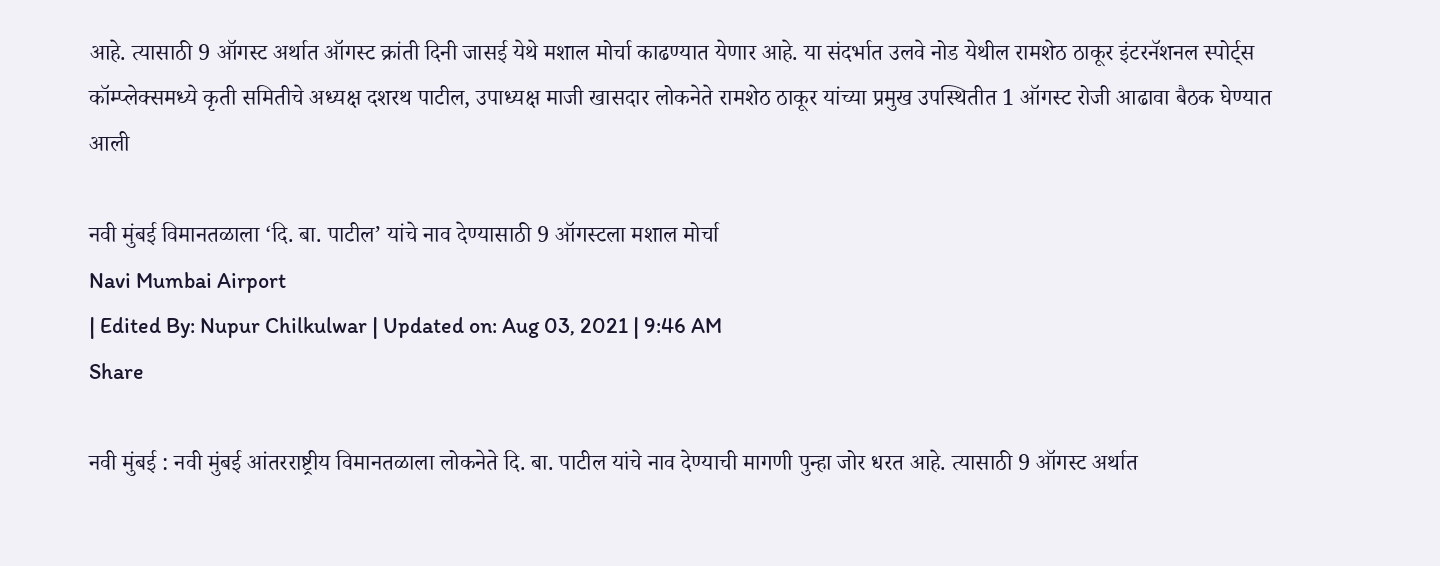आहे. त्यासाठी 9 ऑगस्ट अर्थात ऑगस्ट क्रांती दिनी जासई येथे मशाल मोर्चा काढण्यात येणार आहे. या संदर्भात उलवे नोड येथील रामशेठ ठाकूर इंटरनॅशनल स्पोर्ट्स कॉम्प्लेक्समध्ये कृती समितीचे अध्यक्ष दशरथ पाटील, उपाध्यक्ष माजी खासदार लोकनेते रामशेठ ठाकूर यांच्या प्रमुख उपस्थितीत 1 ऑगस्ट रोजी आढावा बैठक घेण्यात आली

नवी मुंबई विमानतळाला ‘दि. बा. पाटील’ यांचे नाव देण्यासाठी 9 ऑगस्टला मशाल मोर्चा
Navi Mumbai Airport
| Edited By: Nupur Chilkulwar | Updated on: Aug 03, 2021 | 9:46 AM
Share

नवी मुंबई : नवी मुंबई आंतरराष्ट्रीय विमानतळाला लोकनेते दि. बा. पाटील यांचे नाव देण्याची मागणी पुन्हा जोर धरत आहे. त्यासाठी 9 ऑगस्ट अर्थात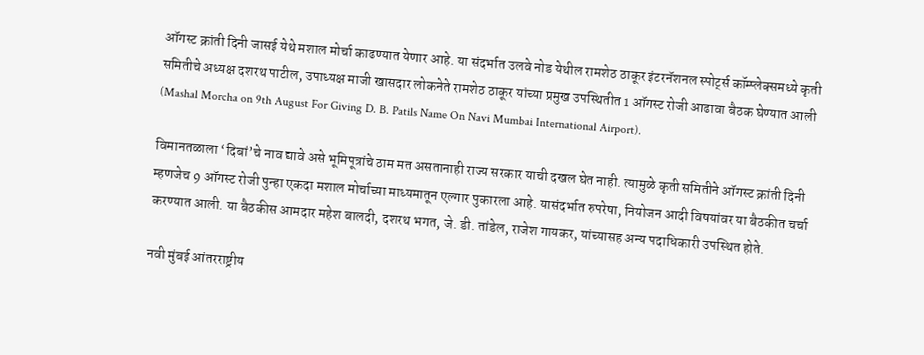ऑगस्ट क्रांती दिनी जासई येथे मशाल मोर्चा काढण्यात येणार आहे. या संदर्भात उलवे नोड येथील रामशेठ ठाकूर इंटरनॅशनल स्पोर्ट्स कॉम्प्लेक्समध्ये कृती समितीचे अध्यक्ष दशरथ पाटील, उपाध्यक्ष माजी खासदार लोकनेते रामशेठ ठाकूर यांच्या प्रमुख उपस्थितीत 1 ऑगस्ट रोजी आढावा बैठक घेण्यात आली (Mashal Morcha on 9th August For Giving D. B. Patils Name On Navi Mumbai International Airport).

विमानतळाला ‘दिबां’चे नाव द्यावे असे भूमिपूत्रांचे ठाम मत असतानाही राज्य सरकार याची दखल घेत नाही. त्यामुळे कृती समितीने ऑगस्ट क्रांती दिनी म्हणजेच 9 ऑगस्ट रोजी पुन्हा एकदा मशाल मोर्चाच्या माध्यमातून एल्गार पुकारला आहे. यासंदर्भात रुपरेषा, नियोजन आदी विषयांवर या बैठकीत चर्चा करण्यात आली. या बैठकीस आमदार महेश बालदी, दशरथ भगत, जे. डी. तांडेल, राजेश गायकर, यांच्यासह अन्य पदाधिकारी उपस्थित होते.

नवी मुंबई आंतरराष्ट्रीय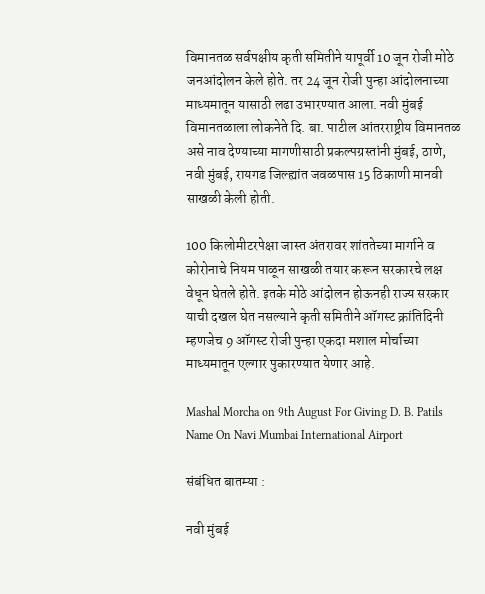विमानतळ सर्वपक्षीय कृती समितीने यापूर्वी 10 जून रोजी मोठे जनआंदोलन केले होते. तर 24 जून रोजी पुन्हा आंदोलनाच्या माध्यमातून यासाठी लढा उभारण्यात आला. नवी मुंबई विमानतळाला लोकनेते दि. बा. पाटील आंतरराष्ट्रीय विमानतळ असे नाव देण्याच्या मागणीसाठी प्रकल्पग्रस्तांनी मुंबई, ठाणे, नवी मुंबई, रायगड जिल्ह्यांत जवळपास 15 ठिकाणी मानवी साखळी केली होती.

100 किलोमीटरपेक्षा जास्त अंतरावर शांततेच्या मार्गाने व कोरोनाचे नियम पाळून साखळी तयार करून सरकारचे लक्ष वेधून घेतले होते. इतके मोठे आंदोलन होऊनही राज्य सरकार याची दखल घेत नसल्याने कृती समितीने ऑगस्ट क्रांतिदिनी म्हणजेच 9 ऑगस्ट रोजी पुन्हा एकदा मशाल मोर्चाच्या माध्यमातून एल्गार पुकारण्यात येणार आहे.

Mashal Morcha on 9th August For Giving D. B. Patils Name On Navi Mumbai International Airport

संबंधित बातम्या :

नवी मुंबई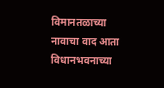विमानतळाच्या नावाचा वाद आता विधानभवनाच्या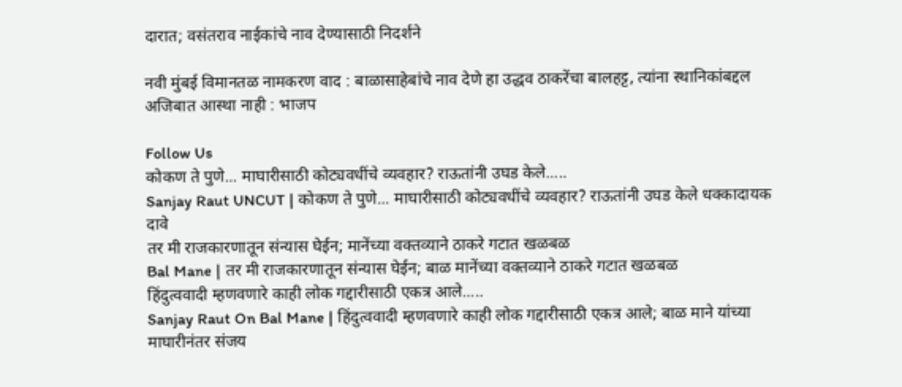दारात; वसंतराव नाईकांचे नाव देण्यासाठी निदर्शने

नवी मुंबई विमानतळ नामकरण वाद : बाळासाहेबांचे नाव देणे हा उद्धव ठाकरेंचा बालहट्ट, त्यांना स्थानिकांबद्दल अजिबात आस्था नाही : भाजप

Follow Us
कोकण ते पुणे... माघारीसाठी कोट्यवधींचे व्यवहार? राऊतांनी उघड केले.....
Sanjay Raut UNCUT | कोकण ते पुणे... माघारीसाठी कोट्यवधींचे व्यवहार? राऊतांनी उघड केले धक्कादायक दावे
तर मी राजकारणातून संन्यास घेईन; मानेंच्या वक्तव्याने ठाकरे गटात खळबळ
Bal Mane | तर मी राजकारणातून संन्यास घेईन; बाळ मानेंच्या वक्तव्याने ठाकरे गटात खळबळ
हिंदुत्ववादी म्हणवणारे काही लोक गद्दारीसाठी एकत्र आले.....
Sanjay Raut On Bal Mane | हिंदुत्ववादी म्हणवणारे काही लोक गद्दारीसाठी एकत्र आले; बाळ माने यांच्या माघारीनंतर संजय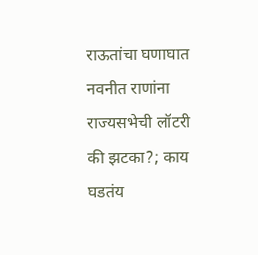राऊतांचा घणाघात
नवनीत राणांना राज्यसभेची लॉटरी की झटका?; काय घडतंय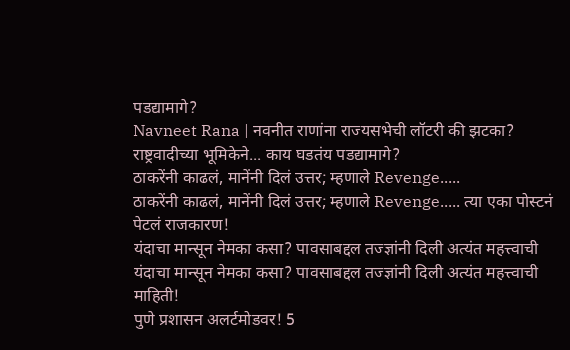पडद्यामागे?
Navneet Rana | नवनीत राणांना राज्यसभेची लॉटरी की झटका? राष्ट्रवादीच्या भूमिकेने... काय घडतंय पडद्यामागे?
ठाकरेंनी काढलं, मानेंनी दिलं उत्तर; म्हणाले Revenge.....
ठाकरेंनी काढलं, मानेंनी दिलं उत्तर; म्हणाले Revenge..... त्या एका पोस्टनं पेटलं राजकारण!
यंदाचा मान्सून नेमका कसा? पावसाबद्दल तज्ज्ञांनी दिली अत्यंत महत्त्वाची
यंदाचा मान्सून नेमका कसा? पावसाबद्दल तज्ज्ञांनी दिली अत्यंत महत्त्वाची माहिती!
पुणे प्रशासन अलर्टमोडवर! 5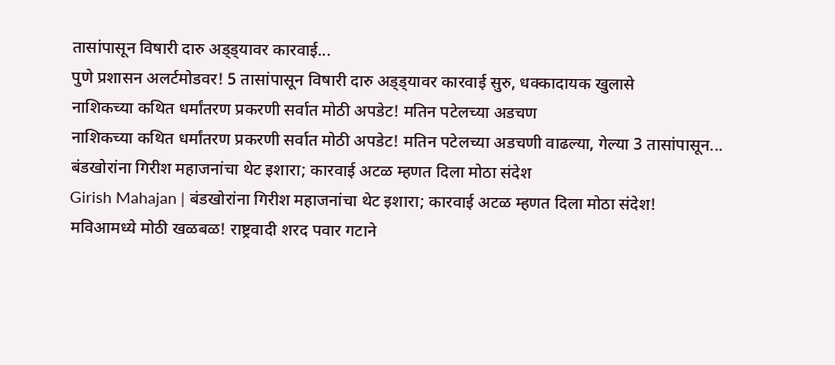तासांपासून विषारी दारु अड्ड्यावर कारवाई...
पुणे प्रशासन अलर्टमोडवर! 5 तासांपासून विषारी दारु अड्ड्यावर कारवाई सुरु, धक्कादायक खुलासे
नाशिकच्या कथित धर्मांतरण प्रकरणी सर्वात मोठी अपडेट! मतिन पटेलच्या अडचण
नाशिकच्या कथित धर्मांतरण प्रकरणी सर्वात मोठी अपडेट! मतिन पटेलच्या अडचणी वाढल्या, गेल्या 3 तासांपासून...
बंडखोरांना गिरीश महाजनांचा थेट इशारा; कारवाई अटळ म्हणत दिला मोठा संदेश
Girish Mahajan | बंडखोरांना गिरीश महाजनांचा थेट इशारा; कारवाई अटळ म्हणत दिला मोठा संदेश!
मविआमध्ये मोठी खळबळ! राष्ट्रवादी शरद पवार गटाने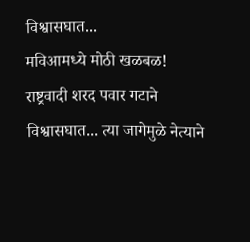विश्वासघात...
मविआमध्ये मोठी खळबळ! राष्ट्रवादी शरद पवार गटाने विश्वासघात... त्या जागेमुळे नेत्याने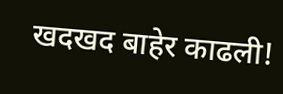खदखद बाहेर काढली!